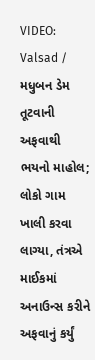VIDEO: Valsad / મધુબન ડેમ તૂટવાની અફવાથી ભયનો માહોલ; લોકો ગામ ખાલી કરવા લાગ્યા, તંત્રએ માઈકમાં અનાઉન્સ કરીને અફવાનું કર્યું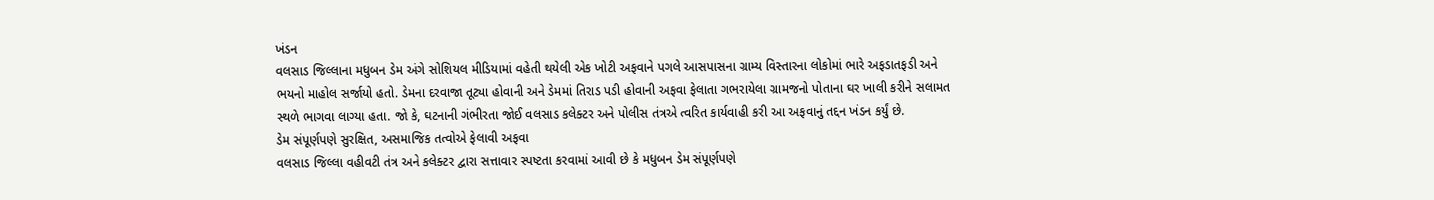ખંડન
વલસાડ જિલ્લાના મધુબન ડેમ અંગે સોશિયલ મીડિયામાં વહેતી થયેલી એક ખોટી અફવાને પગલે આસપાસના ગ્રામ્ય વિસ્તારના લોકોમાં ભારે અફડાતફડી અને ભયનો માહોલ સર્જાયો હતો. ડેમના દરવાજા તૂટ્યા હોવાની અને ડેમમાં તિરાડ પડી હોવાની અફવા ફેલાતા ગભરાયેલા ગ્રામજનો પોતાના ઘર ખાલી કરીને સલામત સ્થળે ભાગવા લાગ્યા હતા. જો કે, ઘટનાની ગંભીરતા જોઈ વલસાડ કલેક્ટર અને પોલીસ તંત્રએ ત્વરિત કાર્યવાહી કરી આ અફવાનું તદ્દન ખંડન કર્યું છે.
ડેમ સંપૂર્ણપણે સુરક્ષિત, અસમાજિક તત્વોએ ફેલાવી અફવા
વલસાડ જિલ્લા વહીવટી તંત્ર અને કલેક્ટર દ્વારા સત્તાવાર સ્પષ્ટતા કરવામાં આવી છે કે મધુબન ડેમ સંપૂર્ણપણે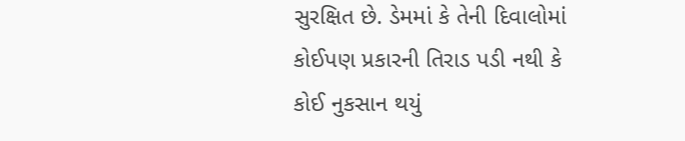સુરક્ષિત છે. ડેમમાં કે તેની દિવાલોમાં કોઈપણ પ્રકારની તિરાડ પડી નથી કે કોઈ નુકસાન થયું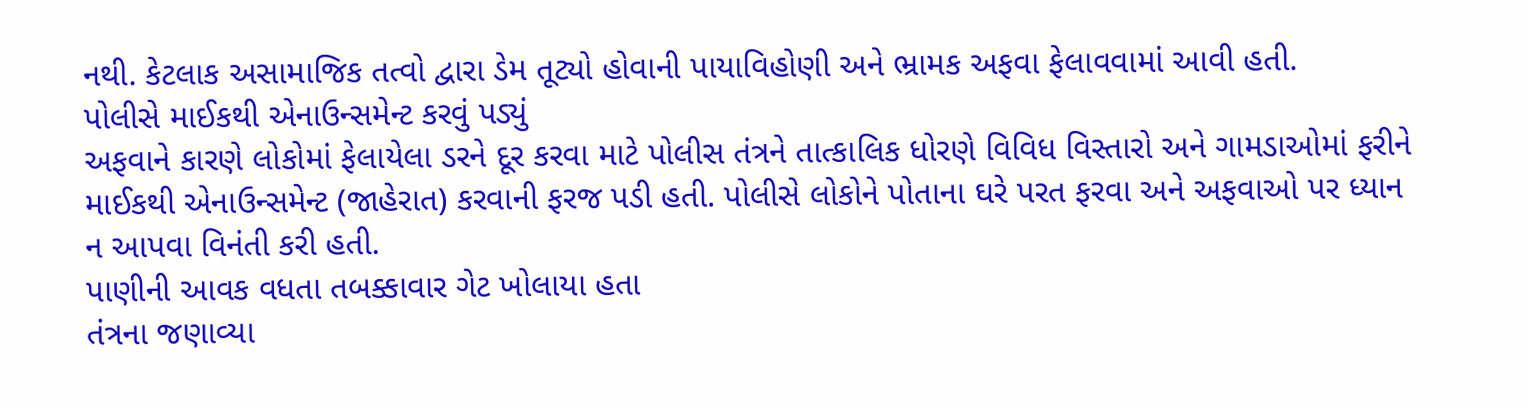નથી. કેટલાક અસામાજિક તત્વો દ્વારા ડેમ તૂટ્યો હોવાની પાયાવિહોણી અને ભ્રામક અફવા ફેલાવવામાં આવી હતી.
પોલીસે માઈકથી એનાઉન્સમેન્ટ કરવું પડ્યું
અફવાને કારણે લોકોમાં ફેલાયેલા ડરને દૂર કરવા માટે પોલીસ તંત્રને તાત્કાલિક ધોરણે વિવિધ વિસ્તારો અને ગામડાઓમાં ફરીને માઈકથી એનાઉન્સમેન્ટ (જાહેરાત) કરવાની ફરજ પડી હતી. પોલીસે લોકોને પોતાના ઘરે પરત ફરવા અને અફવાઓ પર ધ્યાન ન આપવા વિનંતી કરી હતી.
પાણીની આવક વધતા તબક્કાવાર ગેટ ખોલાયા હતા
તંત્રના જણાવ્યા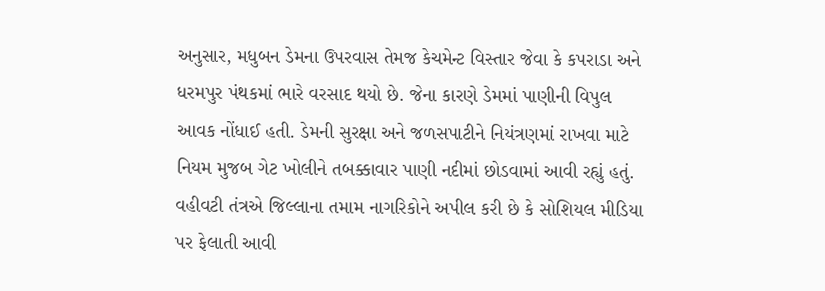અનુસાર, મધુબન ડેમના ઉપરવાસ તેમજ કેચમેન્ટ વિસ્તાર જેવા કે કપરાડા અને ધરમપુર પંથકમાં ભારે વરસાદ થયો છે. જેના કારણે ડેમમાં પાણીની વિપુલ આવક નોંધાઈ હતી. ડેમની સુરક્ષા અને જળસપાટીને નિયંત્રણમાં રાખવા માટે નિયમ મુજબ ગેટ ખોલીને તબક્કાવાર પાણી નદીમાં છોડવામાં આવી રહ્યું હતું.
વહીવટી તંત્રએ જિલ્લાના તમામ નાગરિકોને અપીલ કરી છે કે સોશિયલ મીડિયા પર ફેલાતી આવી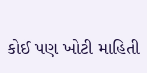કોઈ પણ ખોટી માહિતી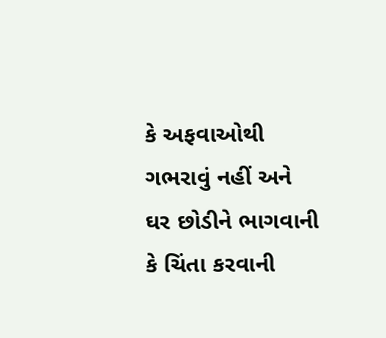કે અફવાઓથી ગભરાવું નહીં અને ઘર છોડીને ભાગવાની કે ચિંતા કરવાની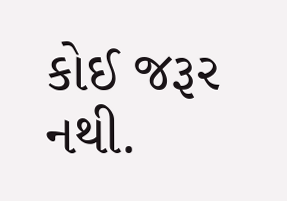કોઈ જરૂર નથી.